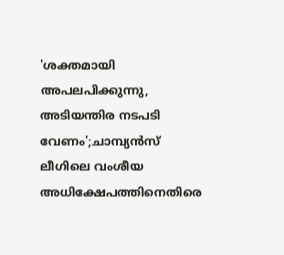'ശക്തമായി അപലപിക്കുന്നു, അടിയന്തിര നടപടി വേണം';ചാമ്പ്യൻസ് ലീഗിലെ വംശീയ അധിക്ഷേപത്തിനെതിരെ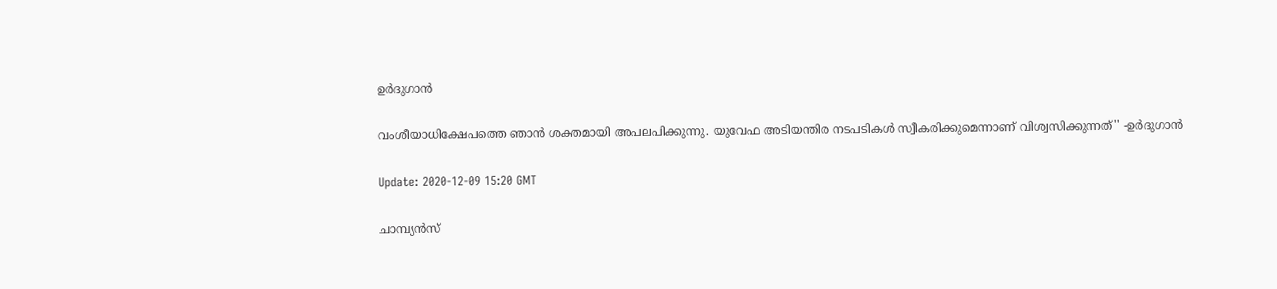ഉർദുഗാൻ

വംശീയാധിക്ഷേപത്തെ ഞാൻ ശക്തമായി അപലപിക്കുന്നു. യുവേഫ അടിയന്തിര നടപടികൾ സ്വീകരിക്കുമെന്നാണ് വിശ്വസിക്കുന്നത്'' -ഉർദുഗാൻ

Update: 2020-12-09 15:20 GMT

ചാമ്പ്യൻസ്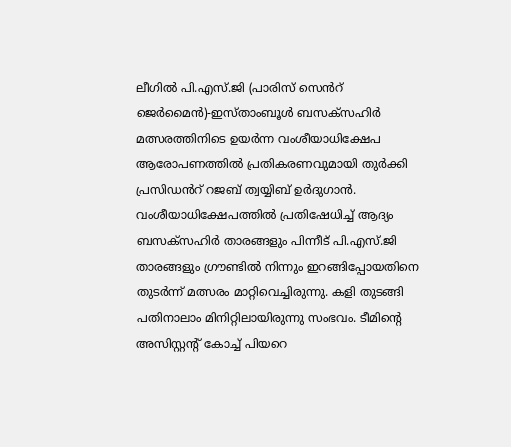ലീഗിൽ പി.എസ്.ജി (പാരിസ് സെൻറ് ജെർമൈൻ)-ഇസ്താംബൂൾ ബസക്സ‍ഹിർ മത്സരത്തിനിടെ ഉയർന്ന വംശീയാധിക്ഷേപ ആരോപണത്തിൽ പ്രതികരണവുമായി തുർക്കി പ്രസിഡൻറ് റജബ് ത്വയ്യിബ് ഉർദുഗാൻ. വംശീയാധിക്ഷേപത്തിൽ പ്രതിഷേധിച്ച് ആദ്യം ബസക്സഹിർ താരങ്ങളും പിന്നീട് പി.എസ്.ജി താരങ്ങളും ഗ്രൗണ്ടിൽ നിന്നും ഇറങ്ങിപ്പോയതിനെ തുടർന്ന് മത്സരം മാറ്റിവെച്ചിരുന്നു. കളി തുടങ്ങി പതിനാലാം മിനിറ്റിലായിരുന്നു സംഭവം. ടീമിന്‍റെ അസിസ്റ്റന്‍റ് കോച്ച് പിയറെ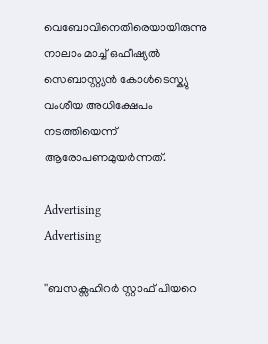വെബോവിനെതിരെയായിരുന്നു നാലാം മാച്ച് ഒഫീഷ്യല്‍ സെബാസ്റ്റ്യന്‍ കോള്‍ടെസ്ക്യു വംശീയ അധിക്ഷേപം നടത്തിയെന്ന് ആരോപണമുയര്‍ന്നത്.

Advertising
Advertising

''ബസക്സഹിറർ സ്റ്റാഫ് പിയറെ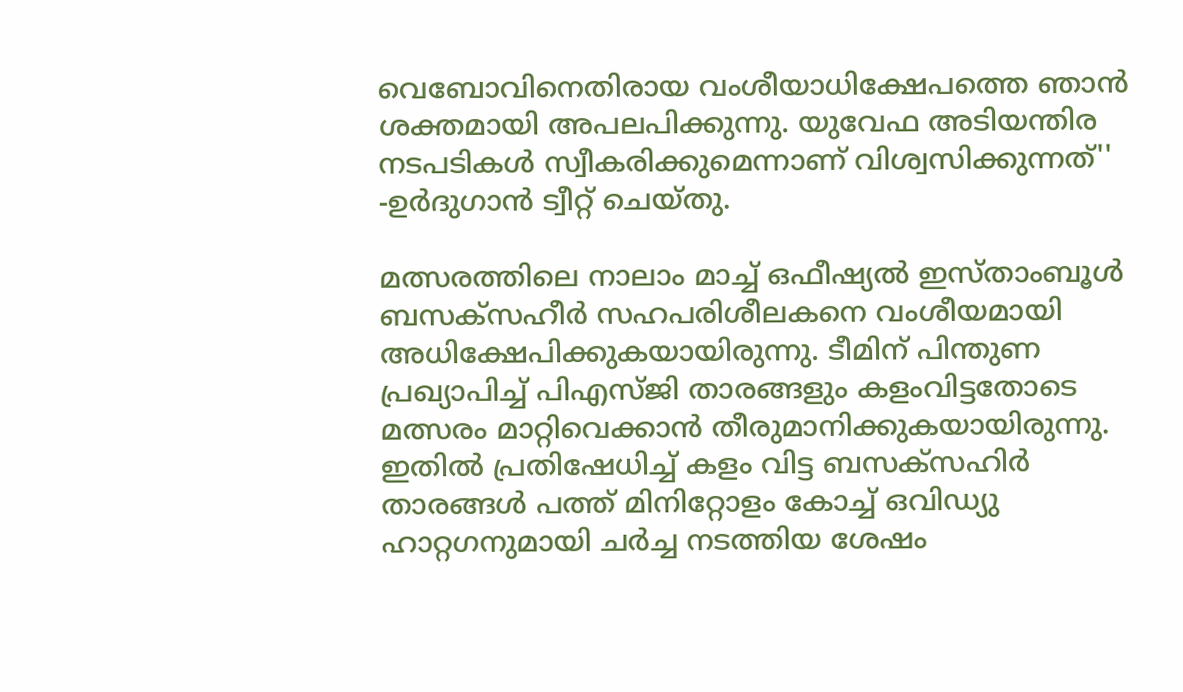വെബോവിനെതിരായ വംശീയാധിക്ഷേപത്തെ ഞാൻ ശക്തമായി അപലപിക്കുന്നു. യുവേഫ അടിയന്തിര നടപടികൾ സ്വീകരിക്കുമെന്നാണ് വിശ്വസിക്കുന്നത്'' -ഉർദുഗാൻ ട്വീറ്റ് ചെയ്തു.

മത്സരത്തിലെ നാലാം മാച്ച് ഒഫീഷ്യൽ ഇസ്താംബൂൾ ബസക്സഹീർ സഹപരിശീലകനെ വംശീയമായി അധിക്ഷേപിക്കുകയായിരുന്നു. ടീമിന് പിന്തുണ പ്രഖ്യാപിച്ച് പിഎസ്ജി താരങ്ങളും കളംവിട്ടതോടെ മത്സരം മാറ്റിവെക്കാൻ തീരുമാനിക്കുകയായിരുന്നു. ഇതിൽ പ്രതിഷേധിച്ച് കളം വിട്ട ബസക്സഹിർ താരങ്ങൾ പത്ത് മിനിറ്റോളം കോച്ച് ഒവിഡ്യു ഹാറ്റഗനുമായി ചർച്ച നടത്തിയ ശേഷം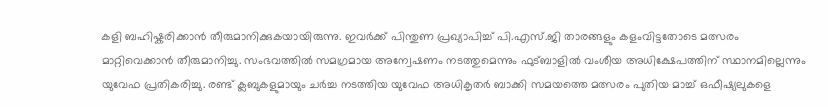കളി ബഹിഷ്കരിക്കാൻ തീരുമാനിക്കുകയായിരുന്നു. ഇവർക്ക് പിന്തുണ പ്രഖ്യാപിച്ച് പി.എസ്.ജി താരങ്ങളും കളംവിട്ടതോടെ മത്സരം മാറ്റിവെക്കാൻ തീരുമാനിച്ചു. സംഭവത്തിൽ സമഗ്രമായ അന്വേഷണം നടത്തുമെന്നും ഫുട്ബാളിൽ വംശീയ അധിക്ഷേപത്തിന് സ്ഥാനമില്ലെന്നും യുവേഫ പ്രതികരിച്ചു. രണ്ട് ക്ലബുകളുമായും ചർച്ച നടത്തിയ യുവേഫ അധികൃതർ ബാക്കി സമയത്തെ മത്സരം പുതിയ മാച്ച് ഒഫീഷ്യലുകളെ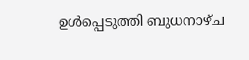ഉൾപ്പെടുത്തി ബുധനാഴ്ച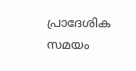പ്രാദേശിക സമയം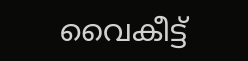വൈകീട്ട്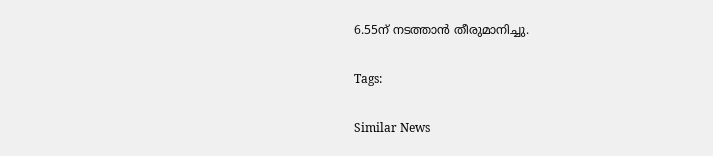6.55ന് നടത്താൻ തീരുമാനിച്ചു.

Tags:

Similar News